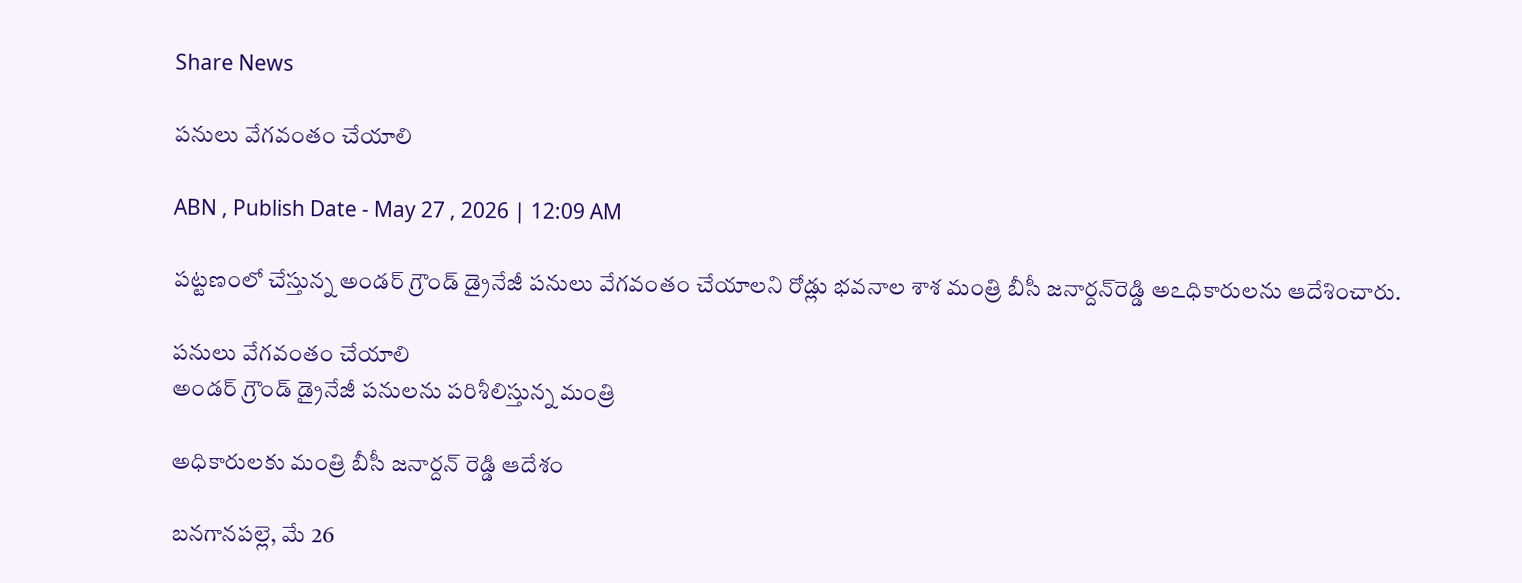Share News

పనులు వేగవంతం చేయాలి

ABN , Publish Date - May 27 , 2026 | 12:09 AM

పట్టణంలో చేస్తున్న అండర్‌ గ్రౌండ్‌ డ్రైనేజీ పనులు వేగవంతం చేయాలని రోడ్లు భవనాల శాశ మంత్రి బీసీ జనార్దన్‌రెడ్డి అఽధికారులను ఆదేశించారు.

పనులు వేగవంతం చేయాలి
అండర్‌ గ్రౌండ్‌ డ్రైనేజీ పనులను పరిశీలిస్తున్న మంత్రి

అధికారులకు మంత్రి బీసీ జనార్దన్‌ రెడ్డి ఆదేశం

బనగానపల్లె, మే 26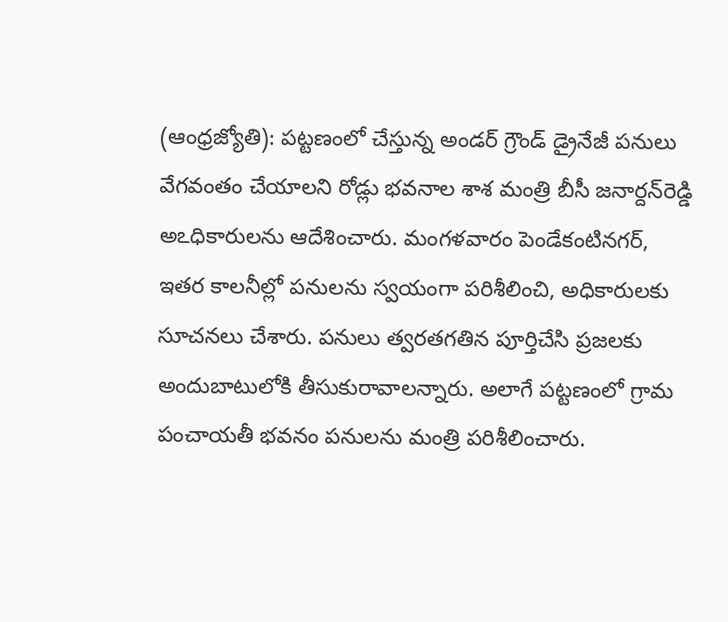(ఆంధ్రజ్యోతి): పట్టణంలో చేస్తున్న అండర్‌ గ్రౌండ్‌ డ్రైనేజీ పనులు వేగవంతం చేయాలని రోడ్లు భవనాల శాశ మంత్రి బీసీ జనార్దన్‌రెడ్డి అఽధికారులను ఆదేశించారు. మంగళవారం పెండేకంటినగర్‌, ఇతర కాలనీల్లో పనులను స్వయంగా పరిశీలించి, అధికారులకు సూచనలు చేశారు. పనులు త్వరతగతిన పూర్తిచేసి ప్రజలకు అందుబాటులోకి తీసుకురావాలన్నారు. అలాగే పట్టణంలో గ్రామ పంచాయతీ భవనం పనులను మంత్రి పరిశీలించారు.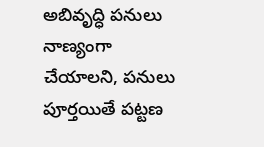అబివృద్ధి పనులు నాణ్యంగా చేయాలని, పనులు పూర్తయితే పట్టణ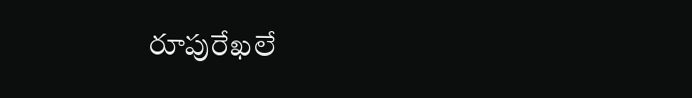రూపురేఖలే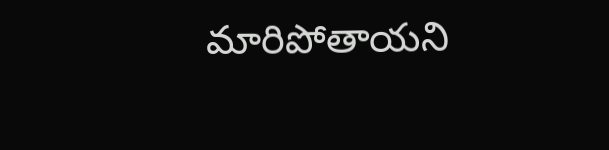మారిపోతాయని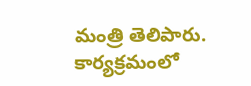మంత్రి తెలిపారు. కార్యక్రమంలో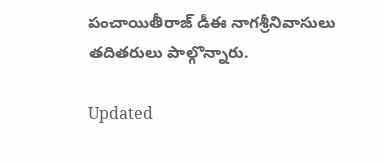పంచాయితీరాజ్‌ డీఈ నాగశ్రీనివాసులు తదితరులు పాల్గొన్నారు.

Updated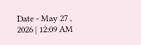Date - May 27 , 2026 | 12:09 AM